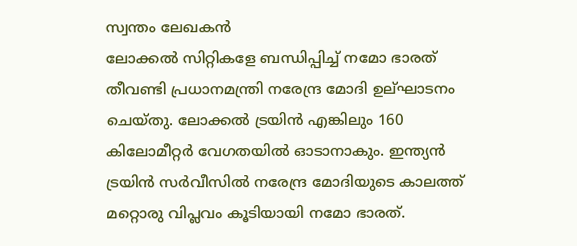സ്വന്തം ലേഖകൻ
ലോക്കൽ സിറ്റികളേ ബന്ധിപ്പിച്ച് നമോ ഭാരത് തീവണ്ടി പ്രധാനമന്ത്രി നരേന്ദ്ര മോദി ഉല്ഘാടനം ചെയ്തു. ലോക്കൽ ട്രയിൻ എങ്കിലും 160 കിലോമീറ്റർ വേഗതയിൽ ഓടാനാകും. ഇന്ത്യൻ ട്രയിൻ സർവീസിൽ നരേന്ദ്ര മോദിയുടെ കാലത്ത് മറ്റൊരു വിപ്ലവം കൂടിയായി നമോ ഭാരത്.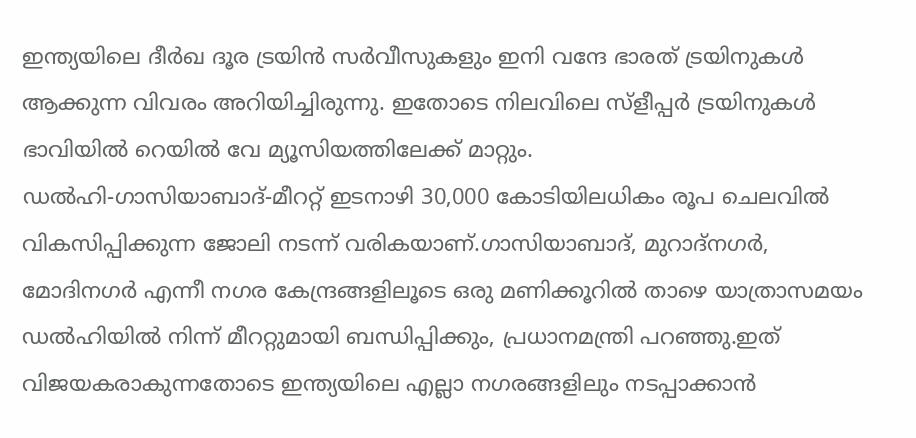ഇന്ത്യയിലെ ദീർഖ ദൂര ട്രയിൻ സർവീസുകളും ഇനി വന്ദേ ഭാരത് ട്രയിനുകൾ ആക്കുന്ന വിവരം അറിയിച്ചിരുന്നു. ഇതോടെ നിലവിലെ സ്ളീപ്പർ ട്രയിനുകൾ ഭാവിയിൽ റെയിൽ വേ മ്യൂസിയത്തിലേക്ക് മാറ്റും.
ഡൽഹി-ഗാസിയാബാദ്-മീററ്റ് ഇടനാഴി 30,000 കോടിയിലധികം രൂപ ചെലവിൽ വികസിപ്പിക്കുന്ന ജോലി നടന്ന് വരികയാണ്.ഗാസിയാബാദ്, മുറാദ്നഗർ, മോദിനഗർ എന്നീ നഗര കേന്ദ്രങ്ങളിലൂടെ ഒരു മണിക്കൂറിൽ താഴെ യാത്രാസമയം ഡൽഹിയിൽ നിന്ന് മീററ്റുമായി ബന്ധിപ്പിക്കും, പ്രധാനമന്ത്രി പറഞ്ഞു.ഇത് വിജയകരാകുന്നതോടെ ഇന്ത്യയിലെ എല്ലാ നഗരങ്ങളിലും നടപ്പാക്കാൻ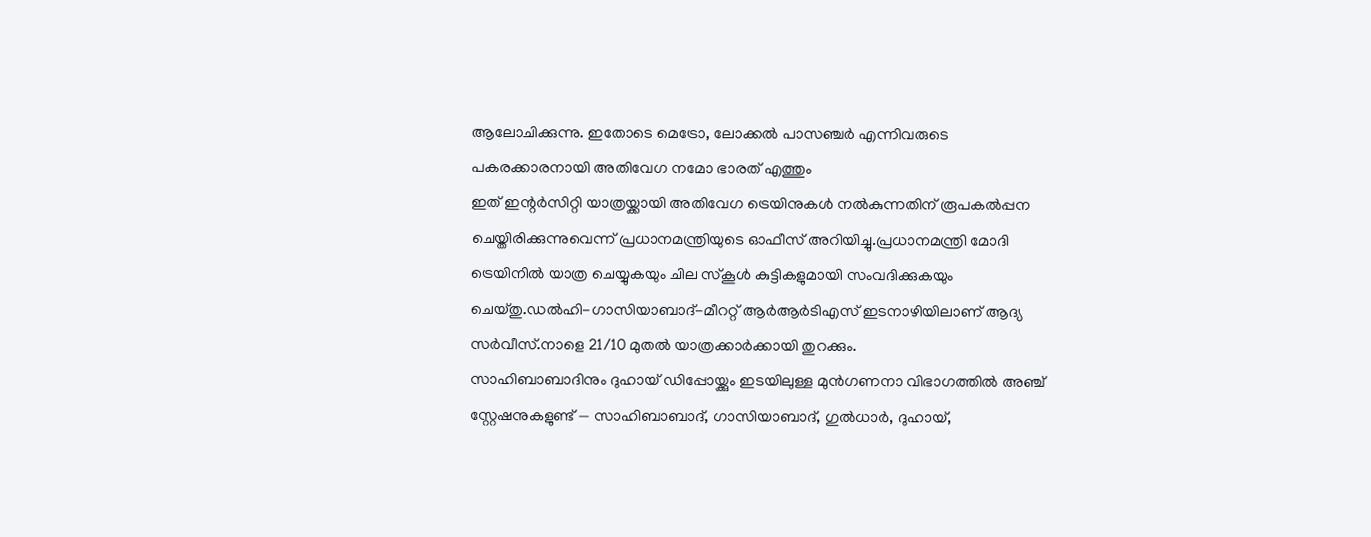ആലോചിക്കുന്നു. ഇതോടെ മെട്രോ, ലോക്കൽ പാസഞ്ചർ എന്നിവരുടെ പകരക്കാരനായി അതിവേഗ നമോ ഭാരത് എത്തും
ഇത് ഇന്റർസിറ്റി യാത്രയ്ക്കായി അതിവേഗ ട്രെയിനുകൾ നൽകുന്നതിന് രൂപകൽപ്പന ചെയ്തിരിക്കുന്നുവെന്ന് പ്രധാനമന്ത്രിയുടെ ഓഫീസ് അറിയിച്ചു.പ്രധാനമന്ത്രി മോദി ട്രെയിനിൽ യാത്ര ചെയ്യുകയും ചില സ്കൂൾ കുട്ടികളുമായി സംവദിക്കുകയും ചെയ്തു.ഡൽഹി-ഗാസിയാബാദ്-മീററ്റ് ആർആർടിഎസ് ഇടനാഴിയിലാണ് ആദ്യ സർവീസ്.നാളെ 21/10 മുതൽ യാത്രക്കാർക്കായി തുറക്കും.
സാഹിബാബാദിനും ദുഹായ് ഡിപ്പോയ്ക്കും ഇടയിലുള്ള മുൻഗണനാ വിഭാഗത്തിൽ അഞ്ച് സ്റ്റേഷനുകളുണ്ട് — സാഹിബാബാദ്, ഗാസിയാബാദ്, ഗുൽധാർ, ദുഹായ്,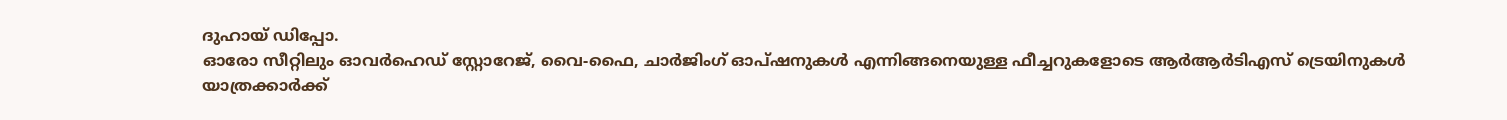ദുഹായ് ഡിപ്പോ.
ഓരോ സീറ്റിലും ഓവർഹെഡ് സ്റ്റോറേജ്, വൈ-ഫൈ, ചാർജിംഗ് ഓപ്ഷനുകൾ എന്നിങ്ങനെയുള്ള ഫീച്ചറുകളോടെ ആർആർടിഎസ് ട്രെയിനുകൾ യാത്രക്കാർക്ക്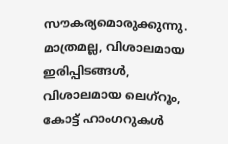സൗകര്യമൊരുക്കുന്നു. മാത്രമല്ല, വിശാലമായ ഇരിപ്പിടങ്ങൾ, വിശാലമായ ലെഗ്റൂം, കോട്ട് ഹാംഗറുകൾ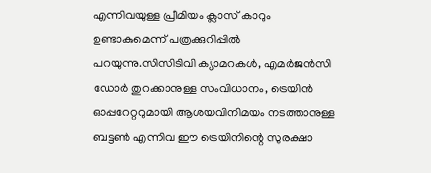എന്നിവയുള്ള പ്രീമിയം ക്ലാസ് കാറും ഉണ്ടാകുമെന്ന് പത്രക്കുറിപ്പിൽ പറയുന്നു.സിസിടിവി ക്യാമറകൾ, എമർജൻസി ഡോർ തുറക്കാനുള്ള സംവിധാനം, ട്രെയിൻ ഓപ്പറേറ്ററുമായി ആശയവിനിമയം നടത്താനുള്ള ബട്ടൺ എന്നിവ ഈ ട്രെയിനിന്റെ സുരക്ഷാ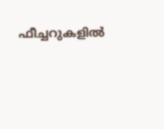ഫീച്ചറുകളിൽ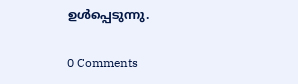ഉൾപ്പെടുന്നു.

0 Comments